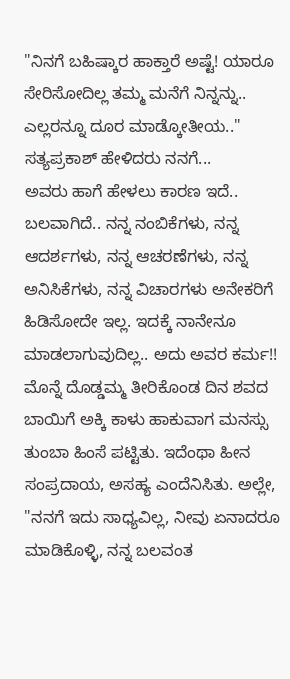"ನಿನಗೆ ಬಹಿಷ್ಕಾರ ಹಾಕ್ತಾರೆ ಅಷ್ಟೆ! ಯಾರೂ ಸೇರಿಸೋದಿಲ್ಲ ತಮ್ಮ ಮನೆಗೆ ನಿನ್ನನ್ನು.. ಎಲ್ಲರನ್ನೂ ದೂರ ಮಾಡ್ಕೋತೀಯ.." ಸತ್ಯಪ್ರಕಾಶ್ ಹೇಳಿದರು ನನಗೆ...
ಅವರು ಹಾಗೆ ಹೇಳಲು ಕಾರಣ ಇದೆ.. ಬಲವಾಗಿದೆ.. ನನ್ನ ನಂಬಿಕೆಗಳು, ನನ್ನ ಆದರ್ಶಗಳು, ನನ್ನ ಆಚರಣೆಗಳು, ನನ್ನ ಅನಿಸಿಕೆಗಳು, ನನ್ನ ವಿಚಾರಗಳು ಅನೇಕರಿಗೆ ಹಿಡಿಸೋದೇ ಇಲ್ಲ. ಇದಕ್ಕೆ ನಾನೇನೂ ಮಾಡಲಾಗುವುದಿಲ್ಲ.. ಅದು ಅವರ ಕರ್ಮ!!
ಮೊನ್ನೆ ದೊಡ್ಡಮ್ಮ ತೀರಿಕೊಂಡ ದಿನ ಶವದ ಬಾಯಿಗೆ ಅಕ್ಕಿ ಕಾಳು ಹಾಕುವಾಗ ಮನಸ್ಸು ತುಂಬಾ ಹಿಂಸೆ ಪಟ್ಟಿತು. ಇದೆಂಥಾ ಹೀನ ಸಂಪ್ರದಾಯ, ಅಸಹ್ಯ ಎಂದೆನಿಸಿತು. ಅಲ್ಲೇ, "ನನಗೆ ಇದು ಸಾಧ್ಯವಿಲ್ಲ, ನೀವು ಏನಾದರೂ ಮಾಡಿಕೊಳ್ಳಿ, ನನ್ನ ಬಲವಂತ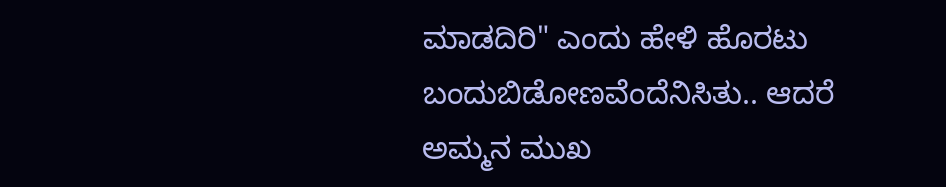ಮಾಡದಿರಿ" ಎಂದು ಹೇಳಿ ಹೊರಟು ಬಂದುಬಿಡೋಣವೆಂದೆನಿಸಿತು.. ಆದರೆ ಅಮ್ಮನ ಮುಖ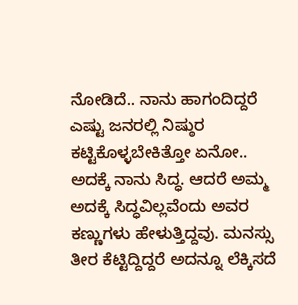ನೋಡಿದೆ.. ನಾನು ಹಾಗಂದಿದ್ದರೆ ಎಷ್ಟು ಜನರಲ್ಲಿ ನಿಷ್ಠುರ ಕಟ್ಟಿಕೊಳ್ಳಬೇಕಿತ್ತೋ ಏನೋ.. ಅದಕ್ಕೆ ನಾನು ಸಿದ್ಧ. ಆದರೆ ಅಮ್ಮ ಅದಕ್ಕೆ ಸಿದ್ಧವಿಲ್ಲವೆಂದು ಅವರ ಕಣ್ಣುಗಳು ಹೇಳುತ್ತಿದ್ದವು. ಮನಸ್ಸು ತೀರ ಕೆಟ್ಟಿದ್ದಿದ್ದರೆ ಅದನ್ನೂ ಲೆಕ್ಕಿಸದೆ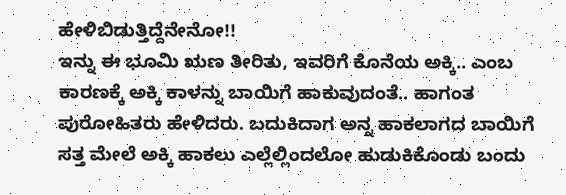ಹೇಳಿಬಿಡುತ್ತಿದ್ದೆನೇನೋ!!
ಇನ್ನು ಈ ಭೂಮಿ ಋಣ ತೀರಿತು, ಇವರಿಗೆ ಕೊನೆಯ ಅಕ್ಕಿ.. ಎಂಬ ಕಾರಣಕ್ಕೆ ಅಕ್ಕಿ ಕಾಳನ್ನು ಬಾಯಿಗೆ ಹಾಕುವುದಂತೆ.. ಹಾಗಂತ ಪುರೋಹಿತರು ಹೇಳಿದರು. ಬದುಕಿದಾಗ ಅನ್ನ ಹಾಕಲಾಗದ ಬಾಯಿಗೆ ಸತ್ತ ಮೇಲೆ ಅಕ್ಕಿ ಹಾಕಲು ಎಲ್ಲೆಲ್ಲಿಂದಲೋ ಹುಡುಕಿಕೊಂಡು ಬಂದು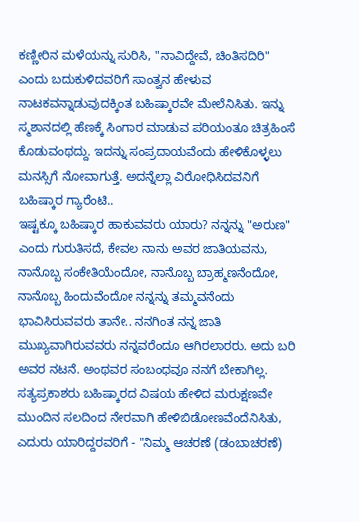ಕಣ್ಣೀರಿನ ಮಳೆಯನ್ನು ಸುರಿಸಿ, "ನಾವಿದ್ದೇವೆ, ಚಿಂತಿಸದಿರಿ" ಎಂದು ಬದುಕುಳಿದವರಿಗೆ ಸಾಂತ್ವನ ಹೇಳುವ ನಾಟಕವನ್ನಾಡುವುದಕ್ಕಿಂತ ಬಹಿಷ್ಕಾರವೇ ಮೇಲೆನಿಸಿತು. ಇನ್ನು ಸ್ಮಶಾನದಲ್ಲಿ ಹೆಣಕ್ಕೆ ಸಿಂಗಾರ ಮಾಡುವ ಪರಿಯಂತೂ ಚಿತ್ರಹಿಂಸೆ ಕೊಡುವಂಥದ್ದು. ಇದನ್ನು ಸಂಪ್ರದಾಯವೆಂದು ಹೇಳಿಕೊಳ್ಳಲು ಮನಸ್ಸಿಗೆ ನೋವಾಗುತ್ತೆ. ಅದನ್ನೆಲ್ಲಾ ವಿರೋಧಿಸಿದವನಿಗೆ ಬಹಿಷ್ಕಾರ ಗ್ಯಾರೆಂಟಿ..
ಇಷ್ಟಕ್ಕೂ ಬಹಿಷ್ಕಾರ ಹಾಕುವವರು ಯಾರು? ನನ್ನನ್ನು "ಅರುಣ" ಎಂದು ಗುರುತಿಸದೆ, ಕೇವಲ ನಾನು ಅವರ ಜಾತಿಯವನು, ನಾನೊಬ್ಬ ಸಂಕೇತಿಯೆಂದೋ, ನಾನೊಬ್ಬ ಬ್ರಾಹ್ಮಣನೆಂದೋ, ನಾನೊಬ್ಬ ಹಿಂದುವೆಂದೋ ನನ್ನನ್ನು ತಮ್ಮವನೆಂದು ಭಾವಿಸಿರುವವರು ತಾನೇ.. ನನಗಿಂತ ನನ್ನ ಜಾತಿ ಮುಖ್ಯವಾಗಿರುವವರು ನನ್ನವರೆಂದೂ ಆಗಿರಲಾರರು. ಅದು ಬರಿ ಅವರ ನಟನೆ. ಅಂಥವರ ಸಂಬಂಧವೂ ನನಗೆ ಬೇಕಾಗಿಲ್ಲ. ಸತ್ಯಪ್ರಕಾಶರು ಬಹಿಷ್ಕಾರದ ವಿಷಯ ಹೇಳಿದ ಮರುಕ್ಷಣವೇ ಮುಂದಿನ ಸಲದಿಂದ ನೇರವಾಗಿ ಹೇಳಿಬಿಡೋಣವೆಂದೆನಿಸಿತು, ಎದುರು ಯಾರಿದ್ದರವರಿಗೆ - "ನಿಮ್ಮ ಆಚರಣೆ (ಡಂಬಾಚರಣೆ)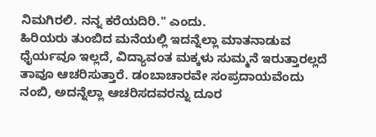ನಿಮಗಿರಲಿ. ನನ್ನ ಕರೆಯದಿರಿ." ಎಂದು.
ಹಿರಿಯರು ತುಂಬಿದ ಮನೆಯಲ್ಲಿ ಇದನ್ನೆಲ್ಲಾ ಮಾತನಾಡುವ ಧೈರ್ಯವೂ ಇಲ್ಲದೆ, ವಿದ್ಯಾವಂತ ಮಕ್ಕಳು ಸುಮ್ಮನೆ ಇರುತ್ತಾರಲ್ಲದೆ ತಾವೂ ಆಚರಿಸುತ್ತಾರೆ. ಡಂಬಾಚಾರವೇ ಸಂಪ್ರದಾಯವೆಂದು ನಂಬಿ, ಅದನ್ನೆಲ್ಲಾ ಆಚರಿಸದವರನ್ನು ದೂರ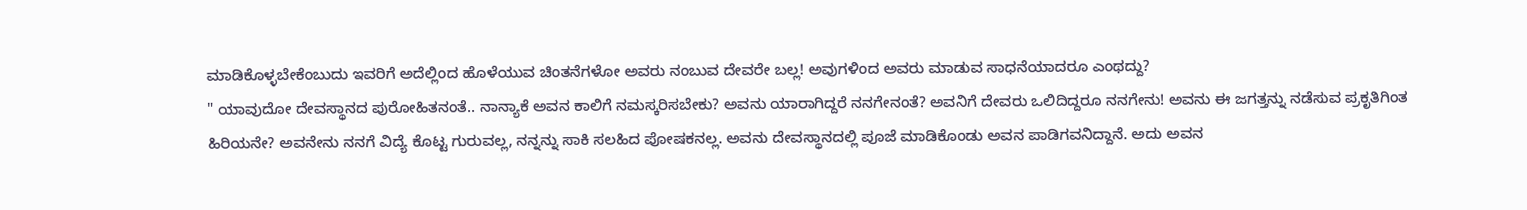ಮಾಡಿಕೊಳ್ಳಬೇಕೆಂಬುದು ಇವರಿಗೆ ಅದೆಲ್ಲಿಂದ ಹೊಳೆಯುವ ಚಿಂತನೆಗಳೋ ಅವರು ನಂಬುವ ದೇವರೇ ಬಲ್ಲ! ಅವುಗಳಿಂದ ಅವರು ಮಾಡುವ ಸಾಧನೆಯಾದರೂ ಎಂಥದ್ದು?
" ಯಾವುದೋ ದೇವಸ್ಥಾನದ ಪುರೋಹಿತನಂತೆ.. ನಾನ್ಯಾಕೆ ಅವನ ಕಾಲಿಗೆ ನಮಸ್ಕರಿಸಬೇಕು? ಅವನು ಯಾರಾಗಿದ್ದರೆ ನನಗೇನಂತೆ? ಅವನಿಗೆ ದೇವರು ಒಲಿದಿದ್ದರೂ ನನಗೇನು! ಅವನು ಈ ಜಗತ್ತನ್ನು ನಡೆಸುವ ಪ್ರಕೃತಿಗಿಂತ ಹಿರಿಯನೇ? ಅವನೇನು ನನಗೆ ವಿದ್ಯೆ ಕೊಟ್ಟ ಗುರುವಲ್ಲ, ನನ್ನನ್ನು ಸಾಕಿ ಸಲಹಿದ ಪೋಷಕನಲ್ಲ. ಅವನು ದೇವಸ್ಥಾನದಲ್ಲಿ ಪೂಜೆ ಮಾಡಿಕೊಂಡು ಅವನ ಪಾಡಿಗವನಿದ್ದಾನೆ. ಅದು ಅವನ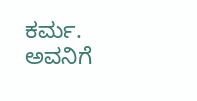ಕರ್ಮ. ಅವನಿಗೆ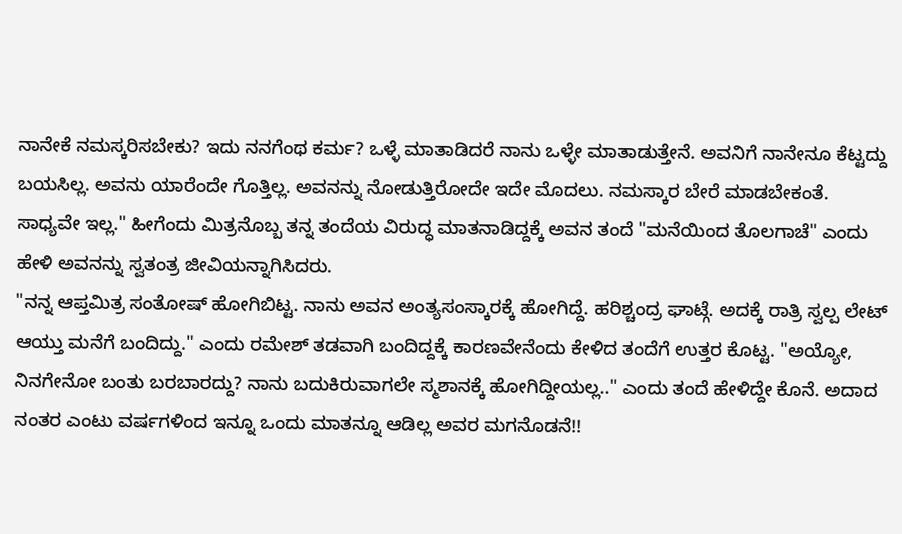ನಾನೇಕೆ ನಮಸ್ಕರಿಸಬೇಕು? ಇದು ನನಗೆಂಥ ಕರ್ಮ? ಒಳ್ಳೆ ಮಾತಾಡಿದರೆ ನಾನು ಒಳ್ಳೇ ಮಾತಾಡುತ್ತೇನೆ. ಅವನಿಗೆ ನಾನೇನೂ ಕೆಟ್ಟದ್ದು ಬಯಸಿಲ್ಲ. ಅವನು ಯಾರೆಂದೇ ಗೊತ್ತಿಲ್ಲ. ಅವನನ್ನು ನೋಡುತ್ತಿರೋದೇ ಇದೇ ಮೊದಲು. ನಮಸ್ಕಾರ ಬೇರೆ ಮಾಡಬೇಕಂತೆ. ಸಾಧ್ಯವೇ ಇಲ್ಲ." ಹೀಗೆಂದು ಮಿತ್ರನೊಬ್ಬ ತನ್ನ ತಂದೆಯ ವಿರುದ್ಧ ಮಾತನಾಡಿದ್ದಕ್ಕೆ ಅವನ ತಂದೆ "ಮನೆಯಿಂದ ತೊಲಗಾಚೆ" ಎಂದು ಹೇಳಿ ಅವನನ್ನು ಸ್ವತಂತ್ರ ಜೀವಿಯನ್ನಾಗಿಸಿದರು.
"ನನ್ನ ಆಪ್ತಮಿತ್ರ ಸಂತೋಷ್ ಹೋಗಿಬಿಟ್ಟ. ನಾನು ಅವನ ಅಂತ್ಯಸಂಸ್ಕಾರಕ್ಕೆ ಹೋಗಿದ್ದೆ. ಹರಿಶ್ಚಂದ್ರ ಘಾಟ್ಗೆ. ಅದಕ್ಕೆ ರಾತ್ರಿ ಸ್ವಲ್ಪ ಲೇಟ್ ಆಯ್ತು ಮನೆಗೆ ಬಂದಿದ್ದು." ಎಂದು ರಮೇಶ್ ತಡವಾಗಿ ಬಂದಿದ್ದಕ್ಕೆ ಕಾರಣವೇನೆಂದು ಕೇಳಿದ ತಂದೆಗೆ ಉತ್ತರ ಕೊಟ್ಟ. "ಅಯ್ಯೋ, ನಿನಗೇನೋ ಬಂತು ಬರಬಾರದ್ದು? ನಾನು ಬದುಕಿರುವಾಗಲೇ ಸ್ಮಶಾನಕ್ಕೆ ಹೋಗಿದ್ದೀಯಲ್ಲ.." ಎಂದು ತಂದೆ ಹೇಳಿದ್ದೇ ಕೊನೆ. ಅದಾದ ನಂತರ ಎಂಟು ವರ್ಷಗಳಿಂದ ಇನ್ನೂ ಒಂದು ಮಾತನ್ನೂ ಆಡಿಲ್ಲ ಅವರ ಮಗನೊಡನೆ!!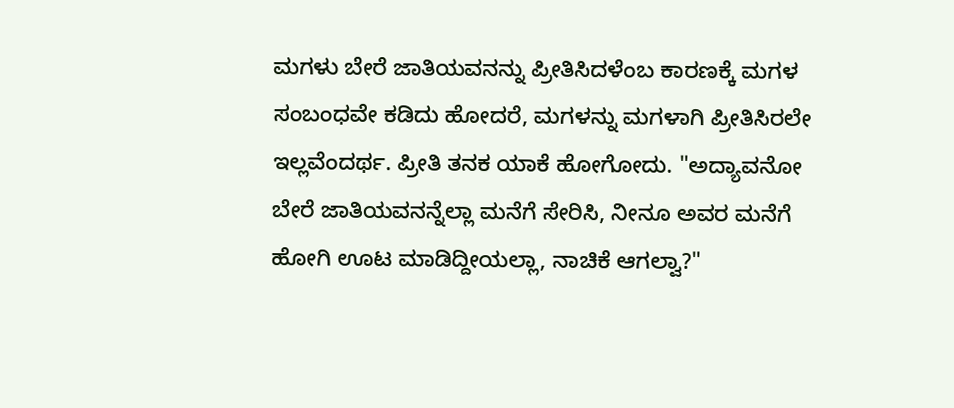ಮಗಳು ಬೇರೆ ಜಾತಿಯವನನ್ನು ಪ್ರೀತಿಸಿದಳೆಂಬ ಕಾರಣಕ್ಕೆ ಮಗಳ ಸಂಬಂಧವೇ ಕಡಿದು ಹೋದರೆ, ಮಗಳನ್ನು ಮಗಳಾಗಿ ಪ್ರೀತಿಸಿರಲೇ ಇಲ್ಲವೆಂದರ್ಥ. ಪ್ರೀತಿ ತನಕ ಯಾಕೆ ಹೋಗೋದು. "ಅದ್ಯಾವನೋ ಬೇರೆ ಜಾತಿಯವನನ್ನೆಲ್ಲಾ ಮನೆಗೆ ಸೇರಿಸಿ, ನೀನೂ ಅವರ ಮನೆಗೆ ಹೋಗಿ ಊಟ ಮಾಡಿದ್ದೀಯಲ್ಲಾ, ನಾಚಿಕೆ ಆಗಲ್ವಾ?"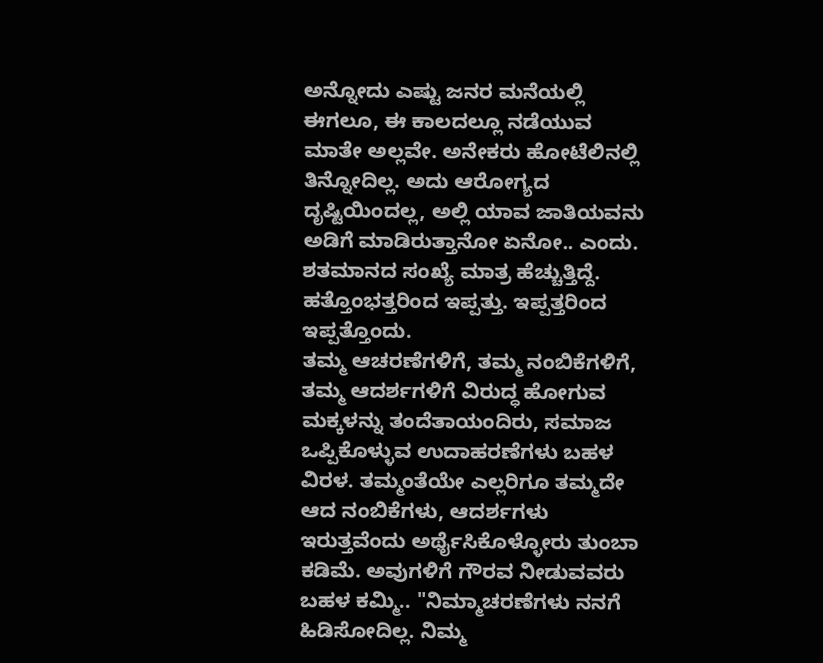ಅನ್ನೋದು ಎಷ್ಟು ಜನರ ಮನೆಯಲ್ಲಿ ಈಗಲೂ, ಈ ಕಾಲದಲ್ಲೂ ನಡೆಯುವ ಮಾತೇ ಅಲ್ಲವೇ. ಅನೇಕರು ಹೋಟೆಲಿನಲ್ಲಿ ತಿನ್ನೋದಿಲ್ಲ. ಅದು ಆರೋಗ್ಯದ ದೃಷ್ಟಿಯಿಂದಲ್ಲ, ಅಲ್ಲಿ ಯಾವ ಜಾತಿಯವನು ಅಡಿಗೆ ಮಾಡಿರುತ್ತಾನೋ ಏನೋ.. ಎಂದು. ಶತಮಾನದ ಸಂಖ್ಯೆ ಮಾತ್ರ ಹೆಚ್ಚುತ್ತಿದ್ದೆ. ಹತ್ತೊಂಭತ್ತರಿಂದ ಇಪ್ಪತ್ತು. ಇಪ್ಪತ್ತರಿಂದ ಇಪ್ಪತ್ತೊಂದು.
ತಮ್ಮ ಆಚರಣೆಗಳಿಗೆ, ತಮ್ಮ ನಂಬಿಕೆಗಳಿಗೆ, ತಮ್ಮ ಆದರ್ಶಗಳಿಗೆ ವಿರುದ್ಧ ಹೋಗುವ ಮಕ್ಕಳನ್ನು ತಂದೆತಾಯಂದಿರು, ಸಮಾಜ ಒಪ್ಪಿಕೊಳ್ಳುವ ಉದಾಹರಣೆಗಳು ಬಹಳ ವಿರಳ. ತಮ್ಮಂತೆಯೇ ಎಲ್ಲರಿಗೂ ತಮ್ಮದೇ ಆದ ನಂಬಿಕೆಗಳು, ಆದರ್ಶಗಳು ಇರುತ್ತವೆಂದು ಅರ್ಥೈಸಿಕೊಳ್ಳೋರು ತುಂಬಾ ಕಡಿಮೆ. ಅವುಗಳಿಗೆ ಗೌರವ ನೀಡುವವರು ಬಹಳ ಕಮ್ಮಿ.. "ನಿಮ್ಮಾಚರಣೆಗಳು ನನಗೆ ಹಿಡಿಸೋದಿಲ್ಲ. ನಿಮ್ಮ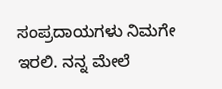ಸಂಪ್ರದಾಯಗಳು ನಿಮಗೇ ಇರಲಿ. ನನ್ನ ಮೇಲೆ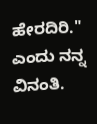ಹೇರದಿರಿ." ಎಂದು ನನ್ನ ವಿನಂತಿ.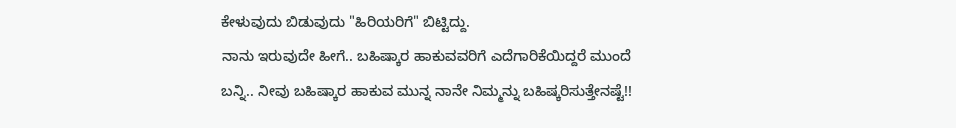ಕೇಳುವುದು ಬಿಡುವುದು "ಹಿರಿಯರಿಗೆ" ಬಿಟ್ಟಿದ್ದು.
ನಾನು ಇರುವುದೇ ಹೀಗೆ.. ಬಹಿಷ್ಕಾರ ಹಾಕುವವರಿಗೆ ಎದೆಗಾರಿಕೆಯಿದ್ದರೆ ಮುಂದೆ ಬನ್ನಿ.. ನೀವು ಬಹಿಷ್ಕಾರ ಹಾಕುವ ಮುನ್ನ ನಾನೇ ನಿಮ್ಮನ್ನು ಬಹಿಷ್ಕರಿಸುತ್ತೇನಷ್ಟೆ!!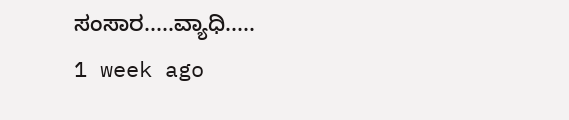ಸಂಸಾರ.....ವ್ಯಾಧಿ.....
1 week ago